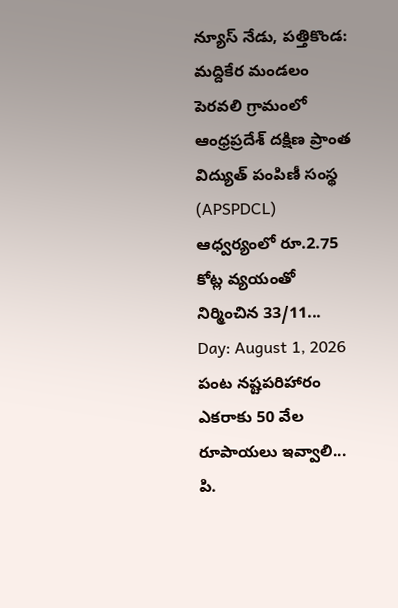న్యూస్ నేడు, పత్తికొండ: మద్దికేర మండలం పెరవలి గ్రామంలో ఆంధ్రప్రదేశ్ దక్షిణ ప్రాంత విద్యుత్ పంపిణీ సంస్థ (APSPDCL) ఆధ్వర్యంలో రూ.2.75 కోట్ల వ్యయంతో నిర్మించిన 33/11...
Day: August 1, 2026
పంట నష్టపరిహారం ఎకరాకు 50 వేల రూపాయలు ఇవ్వాలి... పి.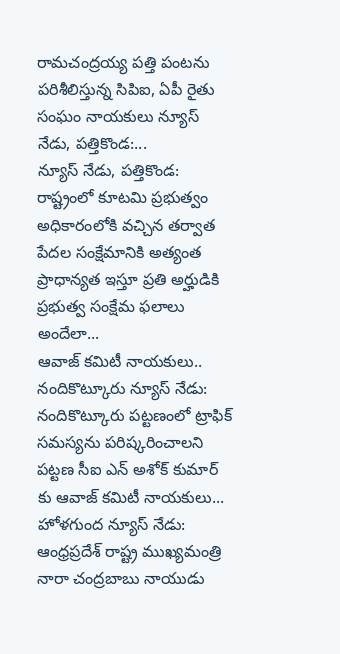రామచంద్రయ్య పత్తి పంటను పరిశీలిస్తున్న సిపిఐ, ఏపీ రైతు సంఘం నాయకులు న్యూస్ నేడు, పత్తికొండ:...
న్యూస్ నేడు, పత్తికొండ: రాష్ట్రంలో కూటమి ప్రభుత్వం అధికారంలోకి వచ్చిన తర్వాత పేదల సంక్షేమానికి అత్యంత ప్రాధాన్యత ఇస్తూ ప్రతి అర్హుడికి ప్రభుత్వ సంక్షేమ ఫలాలు అందేలా...
ఆవాజ్ కమిటీ నాయకులు.. నందికొట్కూరు న్యూస్ నేడు: నందికొట్కూరు పట్టణంలో ట్రాఫిక్ సమస్యను పరిష్కరించాలని పట్టణ సీఐ ఎన్ అశోక్ కుమార్ కు ఆవాజ్ కమిటీ నాయకులు...
హోళగుంద న్యూస్ నేడు: ఆంధ్రప్రదేశ్ రాష్ట్ర ముఖ్యమంత్రి నారా చంద్రబాబు నాయుడు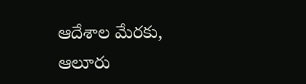ఆదేశాల మేరకు, ఆలూరు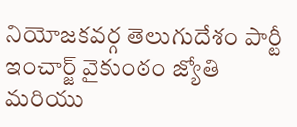నియోజకవర్గ తెలుగుదేశం పార్టీ ఇంచార్జ్ వైకుంఠం జ్యోతి మరియు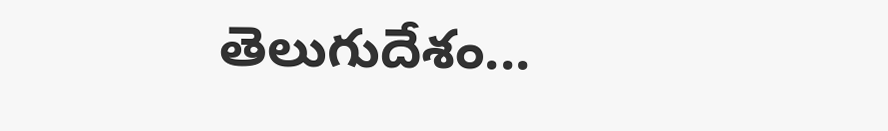తెలుగుదేశం...